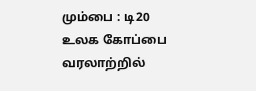மும்பை : டி20 உலக கோப்பை வரலாற்றில்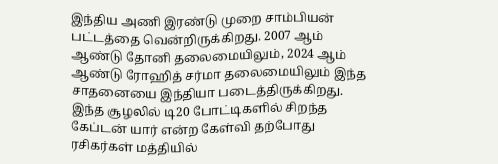இந்திய அணி இரண்டு முறை சாம்பியன் பட்டத்தை வென்றிருக்கிறது. 2007 ஆம் ஆண்டு தோனி தலைமையிலும், 2024 ஆம் ஆண்டு ரோஹித் சர்மா தலைமையிலும் இந்த சாதனையை இந்தியா படைத்திருக்கிறது.
இந்த சூழலில் டி20 போட்டிகளில் சிறந்த கேப்டன் யார் என்ற கேள்வி தற்போது ரசிகர்கள் மத்தியில்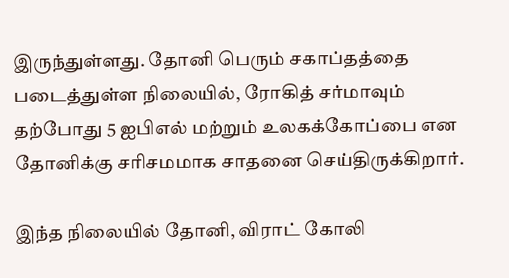இருந்துள்ளது. தோனி பெரும் சகாப்தத்தை படைத்துள்ள நிலையில், ரோகித் சர்மாவும் தற்போது 5 ஐபிஎல் மற்றும் உலகக்கோப்பை என தோனிக்கு சரிசமமாக சாதனை செய்திருக்கிறார்.

இந்த நிலையில் தோனி, விராட் கோலி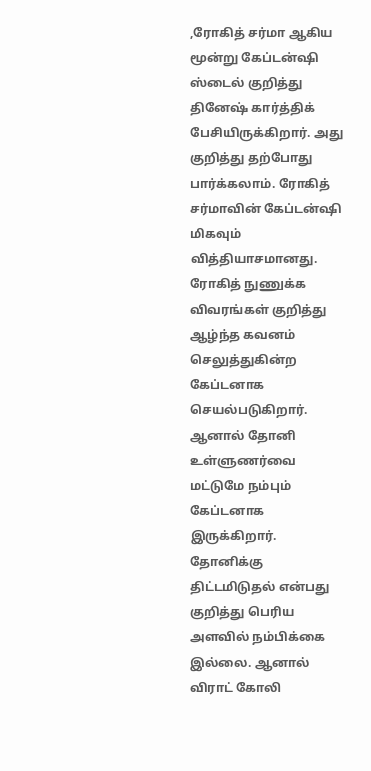,ரோகித் சர்மா ஆகிய மூன்று கேப்டன்ஷி ஸ்டைல் குறித்து தினேஷ் கார்த்திக் பேசியிருக்கிறார். அது குறித்து தற்போது பார்க்கலாம். ரோகித் சர்மாவின் கேப்டன்ஷி மிகவும் வித்தியாசமானது. ரோகித் நுணுக்க விவரங்கள் குறித்து ஆழ்ந்த கவனம் செலுத்துகின்ற கேப்டனாக செயல்படுகிறார். ஆனால் தோனி உள்ளுணர்வை மட்டுமே நம்பும் கேப்டனாக இருக்கிறார்.
தோனிக்கு திட்டமிடுதல் என்பது குறித்து பெரிய அளவில் நம்பிக்கை இல்லை. ஆனால் விராட் கோலி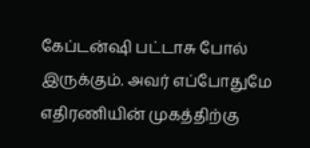கேப்டன்ஷி பட்டாசு போல் இருக்கும். அவர் எப்போதுமே எதிரணியின் முகத்திற்கு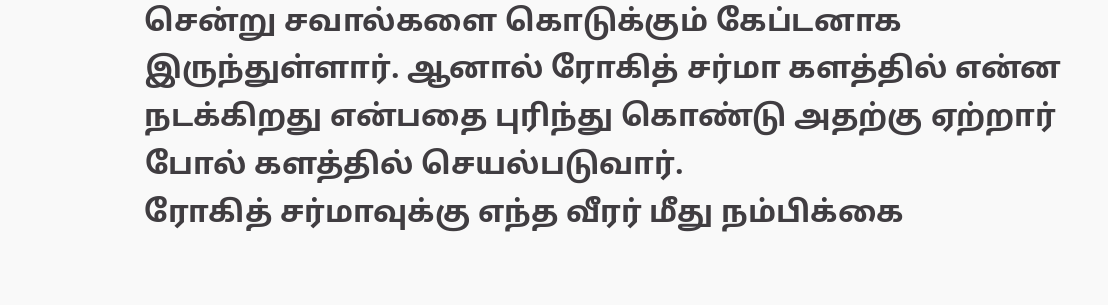சென்று சவால்களை கொடுக்கும் கேப்டனாக இருந்துள்ளார். ஆனால் ரோகித் சர்மா களத்தில் என்ன நடக்கிறது என்பதை புரிந்து கொண்டு அதற்கு ஏற்றார் போல் களத்தில் செயல்படுவார்.
ரோகித் சர்மாவுக்கு எந்த வீரர் மீது நம்பிக்கை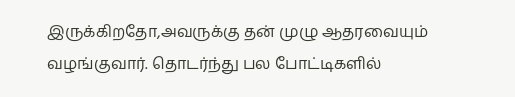இருக்கிறதோ,அவருக்கு தன் முழு ஆதரவையும் வழங்குவார். தொடர்ந்து பல போட்டிகளில்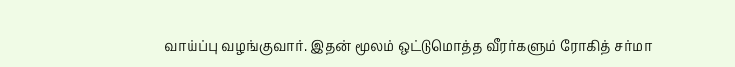வாய்ப்பு வழங்குவார். இதன் மூலம் ஒட்டுமொத்த வீரர்களும் ரோகித் சர்மா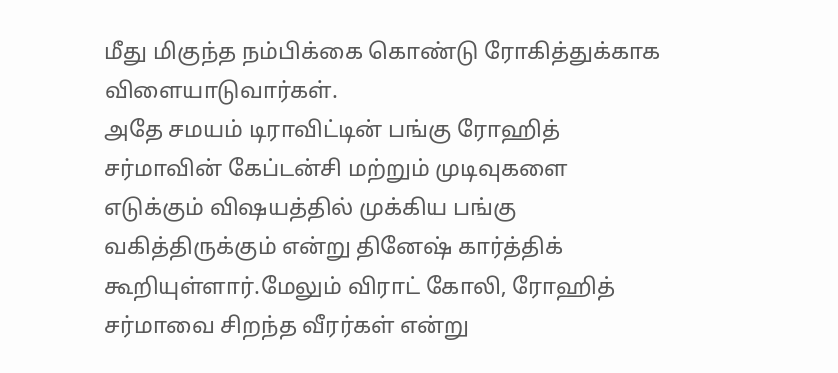மீது மிகுந்த நம்பிக்கை கொண்டு ரோகித்துக்காக விளையாடுவார்கள்.
அதே சமயம் டிராவிட்டின் பங்கு ரோஹித் சர்மாவின் கேப்டன்சி மற்றும் முடிவுகளை எடுக்கும் விஷயத்தில் முக்கிய பங்கு வகித்திருக்கும் என்று தினேஷ் கார்த்திக் கூறியுள்ளார்.மேலும் விராட் கோலி, ரோஹித் சர்மாவை சிறந்த வீரர்கள் என்று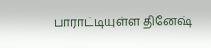பாராட்டியுள்ள தினேஷ்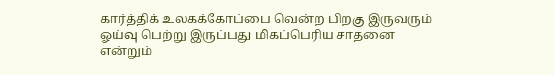கார்த்திக் உலகக்கோப்பை வென்ற பிறகு இருவரும் ஓய்வு பெற்று இருப்பது மிகப்பெரிய சாதனை என்றும்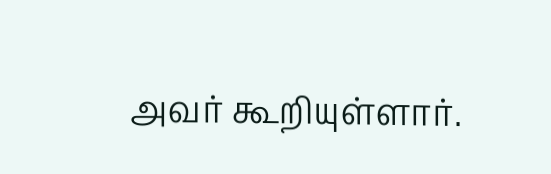அவர் கூறியுள்ளார்.